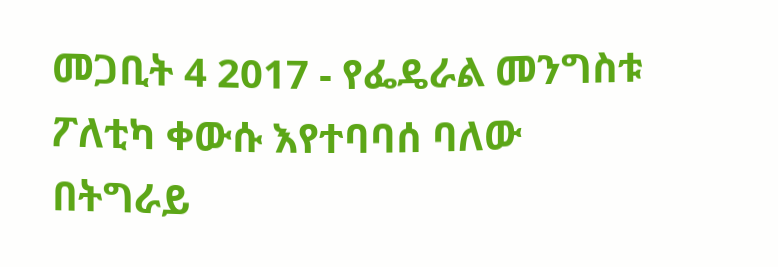መጋቢት 4 2017 - የፌዴራል መንግስቱ ፖለቲካ ቀውሱ እየተባባሰ ባለው በትግራይ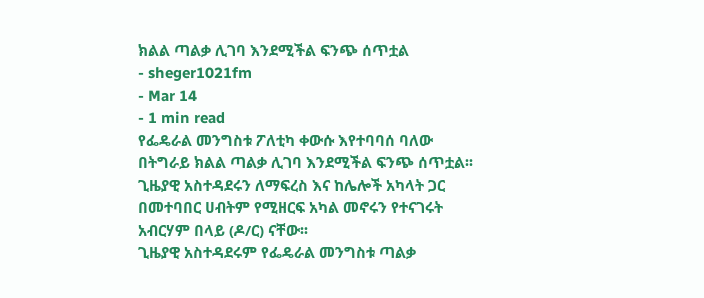ክልል ጣልቃ ሊገባ እንደሚችል ፍንጭ ሰጥቷል
- sheger1021fm
- Mar 14
- 1 min read
የፌዴራል መንግስቱ ፖለቲካ ቀውሱ እየተባባሰ ባለው በትግራይ ክልል ጣልቃ ሊገባ እንደሚችል ፍንጭ ሰጥቷል፡፡
ጊዜያዊ አስተዳደሩን ለማፍረስ እና ከሌሎች አካላት ጋር በመተባበር ሀብትም የሚዘርፍ አካል መኖሩን የተናገሩት አብርሃም በላይ (ዶ/ር) ናቸው፡፡
ጊዜያዊ አስተዳደሩም የፌዴራል መንግስቱ ጣልቃ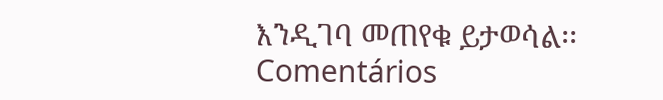እንዲገባ መጠየቁ ይታወሳል፡፡
Comentários